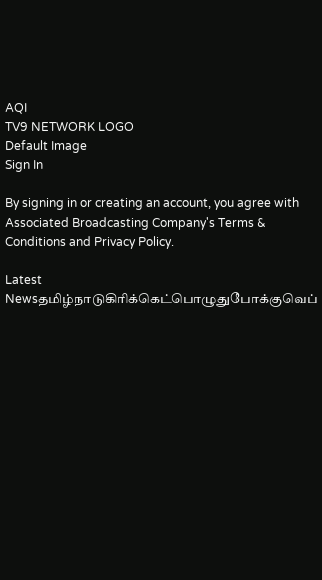AQI
TV9 NETWORK LOGO
Default Image
Sign In

By signing in or creating an account, you agree with Associated Broadcasting Company's Terms & Conditions and Privacy Policy.

Latest Newsதமிழ்நாடுகிரிக்கெட்பொழுதுபோக்குவெப்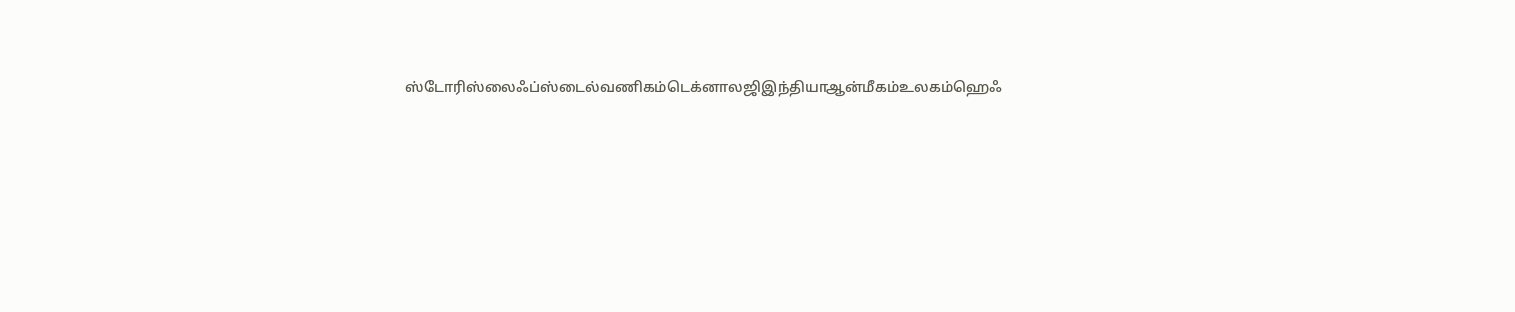ஸ்டோரிஸ்லைஃப்ஸ்டைல்வணிகம்டெக்னாலஜிஇந்தியாஆன்மீகம்உலகம்ஹெஃ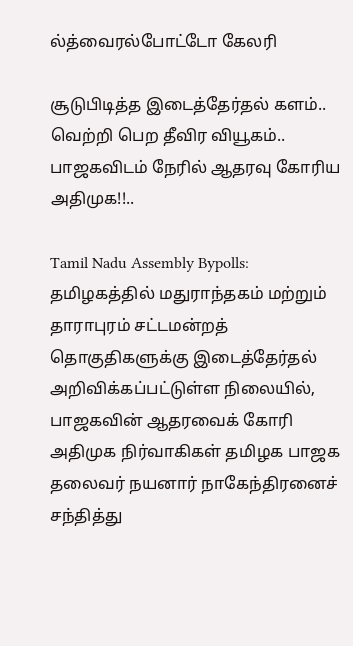ல்த்வைரல்போட்டோ கேலரி

சூடுபிடித்த இடைத்தேர்தல் களம்.. வெற்றி பெற தீவிர வியூகம்.. பாஜகவிடம் நேரில் ஆதரவு கோரிய அதிமுக!!..

Tamil Nadu Assembly Bypolls: தமிழகத்தில் மதுராந்தகம் மற்றும் தாராபுரம் சட்டமன்றத் தொகுதிகளுக்கு இடைத்தேர்தல் அறிவிக்கப்பட்டுள்ள நிலையில், பாஜகவின் ஆதரவைக் கோரி அதிமுக நிர்வாகிகள் தமிழக பாஜக தலைவர் நயனார் நாகேந்திரனைச் சந்தித்து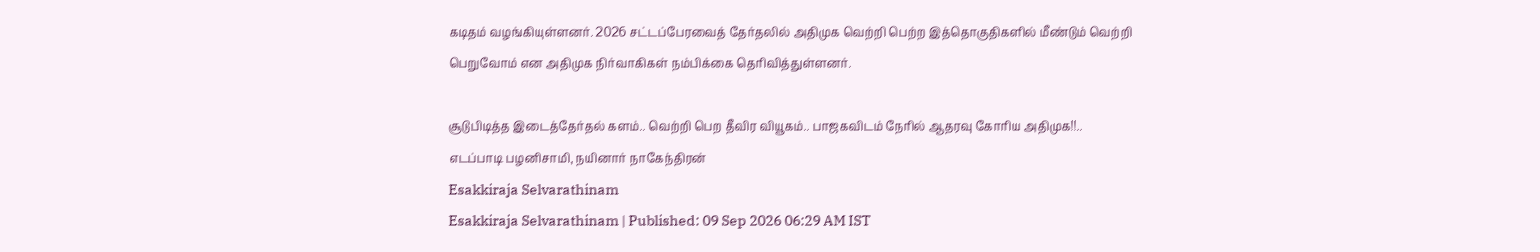கடிதம் வழங்கியுள்ளனர். 2026 சட்டப்பேரவைத் தேர்தலில் அதிமுக வெற்றி பெற்ற இத்தொகுதிகளில் மீண்டும் வெற்றி பெறுவோம் என அதிமுக நிர்வாகிகள் நம்பிக்கை தெரிவித்துள்ளனர்.

சூடுபிடித்த இடைத்தேர்தல் களம்.. வெற்றி பெற தீவிர வியூகம்.. பாஜகவிடம் நேரில் ஆதரவு கோரிய அதிமுக!!..
எடப்பாடி பழனிசாமி, நயினார் நாகேந்திரன்
Esakkiraja Selvarathinam
Esakkiraja Selvarathinam | Published: 09 Sep 2026 06:29 AM IST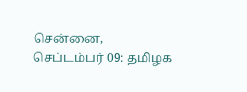சென்னை, செப்டம்பர் 09: தமிழக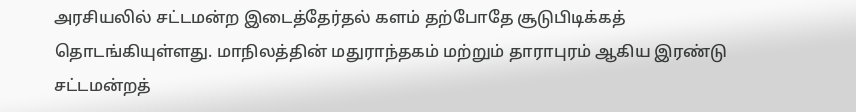அரசியலில் சட்டமன்ற இடைத்தேர்தல் களம் தற்போதே சூடுபிடிக்கத் தொடங்கியுள்ளது. மாநிலத்தின் மதுராந்தகம் மற்றும் தாராபுரம் ஆகிய இரண்டு சட்டமன்றத்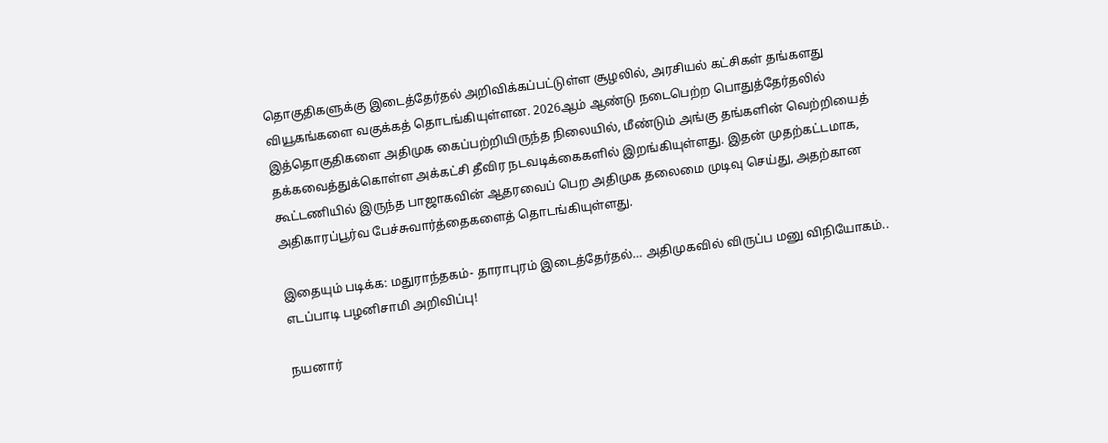தொகுதிகளுக்கு இடைத்தேர்தல் அறிவிக்கப்பட்டுள்ள சூழலில், அரசியல் கட்சிகள் தங்களது வியூகங்களை வகுக்கத் தொடங்கியுள்ளன. 2026ஆம் ஆண்டு நடைபெற்ற பொதுத்தேர்தலில் இத்தொகுதிகளை அதிமுக கைப்பற்றியிருந்த நிலையில், மீண்டும் அங்கு தங்களின் வெற்றியைத் தக்கவைத்துக்கொள்ள அக்கட்சி தீவிர நடவடிக்கைகளில் இறங்கியுள்ளது. இதன் முதற்கட்டமாக, கூட்டணியில் இருந்த பாஜாகவின் ஆதரவைப் பெற அதிமுக தலைமை முடிவு செய்து, அதற்கான அதிகாரப்பூர்வ பேச்சுவார்த்தைகளைத் தொடங்கியுள்ளது.

இதையும் படிக்க: மதுராந்தகம்- தாராபுரம் இடைத்தேர்தல்… அதிமுகவில் விருப்ப மனு விநியோகம்.. எடப்பாடி பழனிசாமி அறிவிப்பு!

நயனார்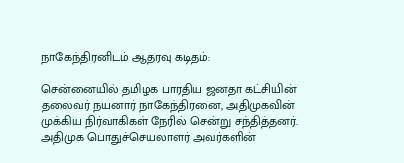நாகேந்திரனிடம் ஆதரவு கடிதம்:

சென்னையில் தமிழக பாரதிய ஜனதா கட்சியின் தலைவர் நயனார் நாகேந்திரனை, அதிமுகவின் முக்கிய நிர்வாகிகள் நேரில் சென்று சந்தித்தனர். அதிமுக பொதுச்செயலாளர் அவர்களின்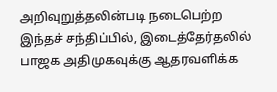அறிவுறுத்தலின்படி நடைபெற்ற இந்தச் சந்திப்பில், இடைத்தேர்தலில் பாஜக அதிமுகவுக்கு ஆதரவளிக்க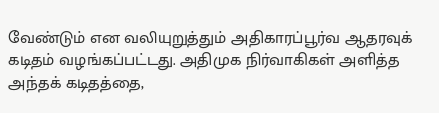வேண்டும் என வலியுறுத்தும் அதிகாரப்பூர்வ ஆதரவுக் கடிதம் வழங்கப்பட்டது. அதிமுக நிர்வாகிகள் அளித்த அந்தக் கடிதத்தை,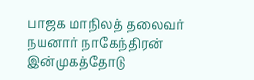பாஜக மாநிலத் தலைவர் நயனார் நாகேந்திரன் இன்முகத்தோடு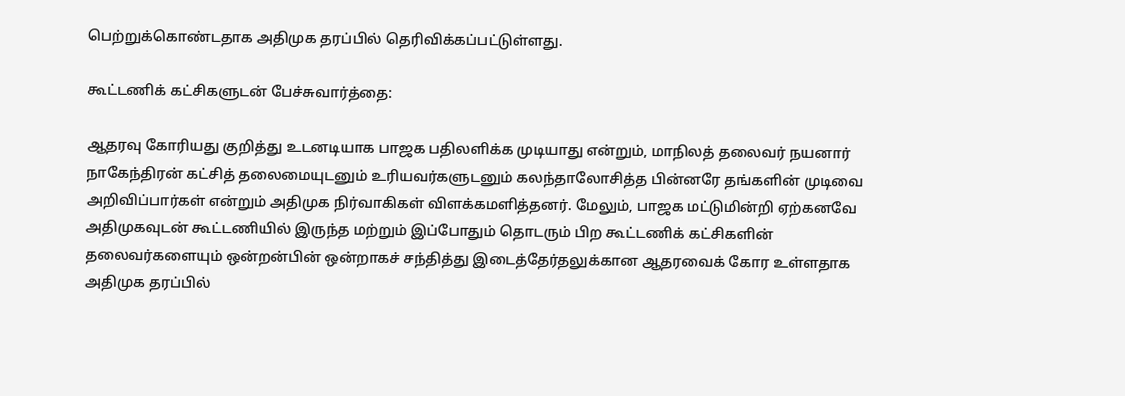பெற்றுக்கொண்டதாக அதிமுக தரப்பில் தெரிவிக்கப்பட்டுள்ளது.

கூட்டணிக் கட்சிகளுடன் பேச்சுவார்த்தை:

ஆதரவு கோரியது குறித்து உடனடியாக பாஜக பதிலளிக்க முடியாது என்றும், மாநிலத் தலைவர் நயனார் நாகேந்திரன் கட்சித் தலைமையுடனும் உரியவர்களுடனும் கலந்தாலோசித்த பின்னரே தங்களின் முடிவை அறிவிப்பார்கள் என்றும் அதிமுக நிர்வாகிகள் விளக்கமளித்தனர். மேலும், பாஜக மட்டுமின்றி ஏற்கனவே அதிமுகவுடன் கூட்டணியில் இருந்த மற்றும் இப்போதும் தொடரும் பிற கூட்டணிக் கட்சிகளின் தலைவர்களையும் ஒன்றன்பின் ஒன்றாகச் சந்தித்து இடைத்தேர்தலுக்கான ஆதரவைக் கோர உள்ளதாக அதிமுக தரப்பில்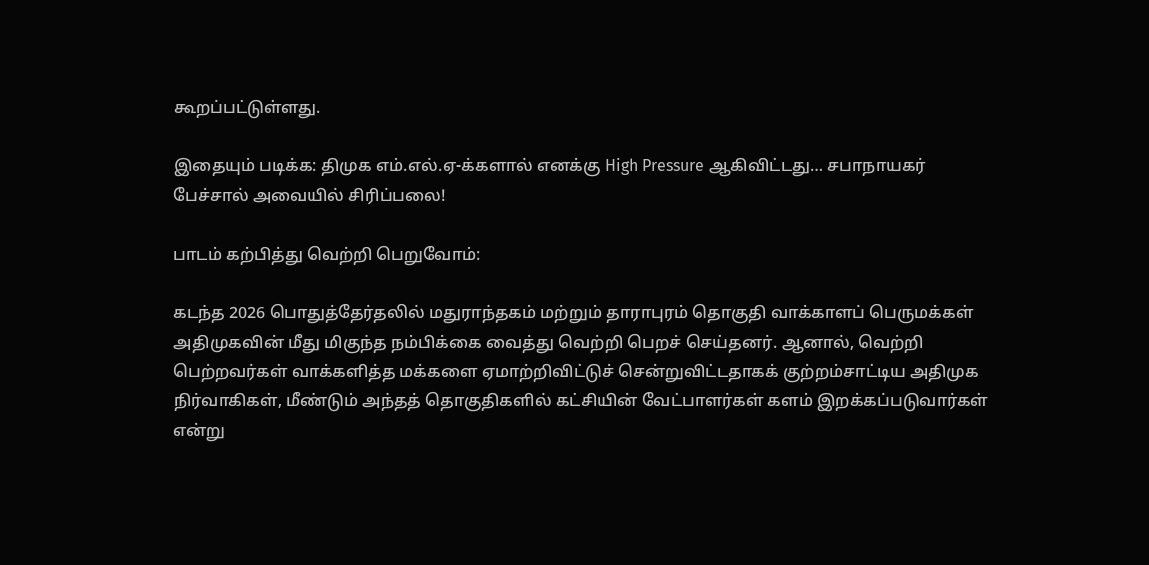கூறப்பட்டுள்ளது.

இதையும் படிக்க: திமுக எம்.எல்.ஏ-க்களால் எனக்கு High Pressure ஆகிவிட்டது… சபாநாயகர் பேச்சால் அவையில் சிரிப்பலை!

பாடம் கற்பித்து வெற்றி பெறுவோம்:

கடந்த 2026 பொதுத்தேர்தலில் மதுராந்தகம் மற்றும் தாராபுரம் தொகுதி வாக்காளப் பெருமக்கள் அதிமுகவின் மீது மிகுந்த நம்பிக்கை வைத்து வெற்றி பெறச் செய்தனர். ஆனால், வெற்றி பெற்றவர்கள் வாக்களித்த மக்களை ஏமாற்றிவிட்டுச் சென்றுவிட்டதாகக் குற்றம்சாட்டிய அதிமுக நிர்வாகிகள், மீண்டும் அந்தத் தொகுதிகளில் கட்சியின் வேட்பாளர்கள் களம் இறக்கப்படுவார்கள் என்று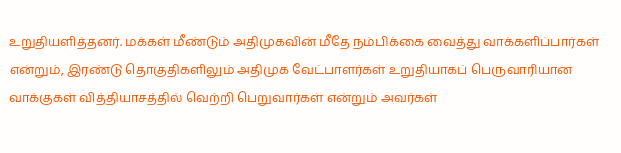உறுதியளித்தனர். மக்கள் மீண்டும் அதிமுகவின் மீதே நம்பிக்கை வைத்து வாக்களிப்பார்கள் என்றும், இரண்டு தொகுதிகளிலும் அதிமுக வேட்பாளர்கள் உறுதியாகப் பெருவாரியான வாக்குகள் வித்தியாசத்தில் வெற்றி பெறுவார்கள் என்றும் அவர்கள்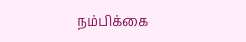நம்பிக்கை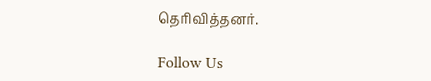தெரிவித்தனர்.

Follow Us